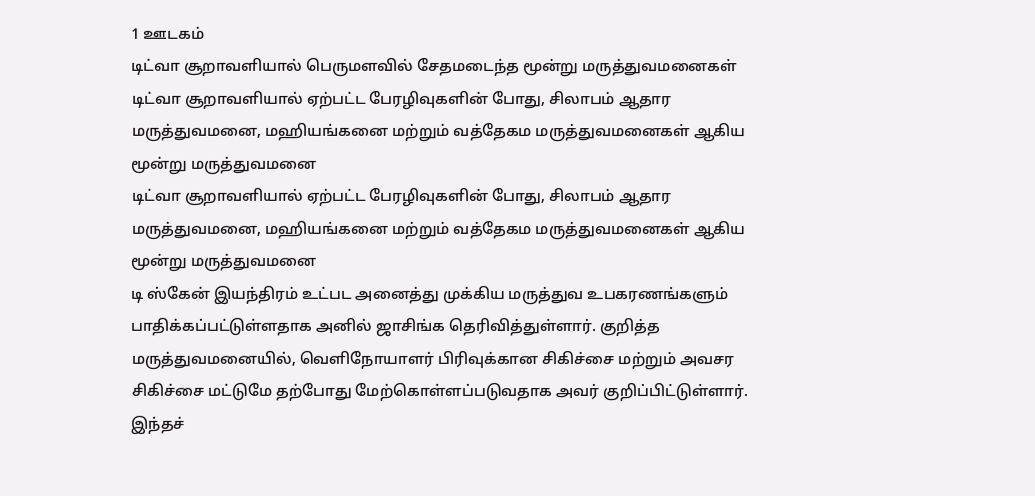1 ஊடகம்
டிட்வா சூறாவளியால் பெருமளவில் சேதமடைந்த மூன்று மருத்துவமனைகள்
டிட்வா சூறாவளியால் ஏற்பட்ட பேரழிவுகளின் போது, சிலாபம் ஆதார மருத்துவமனை, மஹியங்கனை மற்றும் வத்தேகம மருத்துவமனைகள் ஆகிய மூன்று மருத்துவமனை
டிட்வா சூறாவளியால் ஏற்பட்ட பேரழிவுகளின் போது, சிலாபம் ஆதார மருத்துவமனை, மஹியங்கனை மற்றும் வத்தேகம மருத்துவமனைகள் ஆகிய மூன்று மருத்துவமனை
டி ஸ்கேன் இயந்திரம் உட்பட அனைத்து முக்கிய மருத்துவ உபகரணங்களும் பாதிக்கப்பட்டுள்ளதாக அனில் ஜாசிங்க தெரிவித்துள்ளார். குறித்த மருத்துவமனையில், வெளிநோயாளர் பிரிவுக்கான சிகிச்சை மற்றும் அவசர சிகிச்சை மட்டுமே தற்போது மேற்கொள்ளப்படுவதாக அவர் குறிப்பிட்டுள்ளார்.
இந்தச்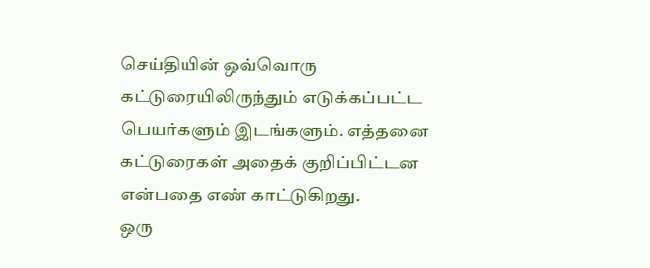செய்தியின் ஒவ்வொரு கட்டுரையிலிருந்தும் எடுக்கப்பட்ட பெயர்களும் இடங்களும். எத்தனை கட்டுரைகள் அதைக் குறிப்பிட்டன என்பதை எண் காட்டுகிறது.
ஒரு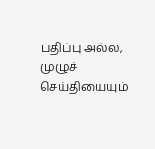பதிப்பு அல்ல, முழுச் செய்தியையும்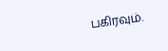பகிரவும்.